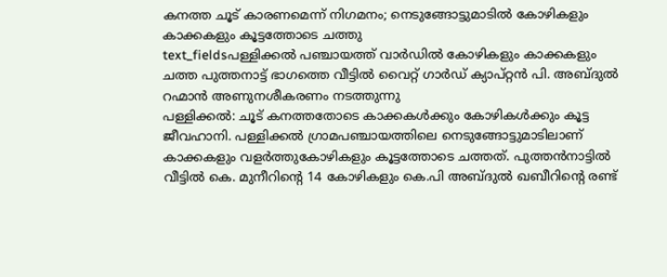കനത്ത ചൂട് കാരണമെന്ന് നിഗമനം; നെടുങ്ങോട്ടുമാടിൽ കോഴികളും കാക്കകളും കൂട്ടത്തോടെ ചത്തു
text_fieldsപള്ളിക്കൽ പഞ്ചായത്ത് വാർഡിൽ കോഴികളും കാക്കകളും ചത്ത പുത്തനാട്ട് ഭാഗത്തെ വീട്ടിൽ വൈറ്റ് ഗാർഡ് ക്യാപ്റ്റൻ പി. അബ്ദുൽ റഹ്മാൻ അണുനശീകരണം നടത്തുന്നു
പള്ളിക്കൽ: ചൂട് കനത്തതോടെ കാക്കകൾക്കും കോഴികൾക്കും കൂട്ട ജീവഹാനി. പള്ളിക്കൽ ഗ്രാമപഞ്ചായത്തിലെ നെടുങ്ങോട്ടുമാടിലാണ് കാക്കകളും വളർത്തുകോഴികളും കൂട്ടത്തോടെ ചത്തത്. പുത്തൻനാട്ടിൽ വീട്ടിൽ കെ. മുനീറിന്റെ 14 കോഴികളും കെ.പി അബ്ദുൽ ഖബീറിന്റെ രണ്ട്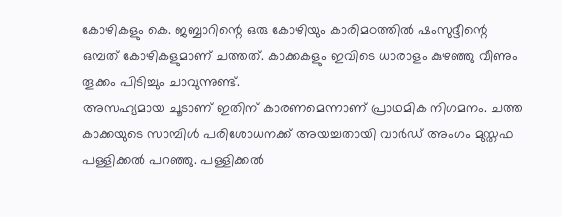കോഴികളും കെ. ജബ്ബാറിന്റെ ഒരു കോഴിയും കാരിമഠത്തിൽ ഷംസുദ്ദീന്റെ ഒമ്പത് കോഴികളുമാണ് ചത്തത്. കാക്കകളും ഇവിടെ ധാരാളം കുഴഞ്ഞു വീണും തൂക്കം പിടിച്ചും ചാവുന്നുണ്ട്.
അസഹ്യമായ ചൂടാണ് ഇതിന് കാരണമെന്നാണ് പ്രാഥമിക നിഗമനം. ചത്ത കാക്കയുടെ സാമ്പിൾ പരിശോധനക്ക് അയച്ചതായി വാർഡ് അംഗം മുസ്തഫ പള്ളിക്കൽ പറഞ്ഞു. പള്ളിക്കൽ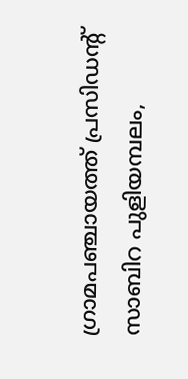ഗ്രാമപഞ്ചായത്ത് പ്രസിഡന്റ് സാബിറ പുളിയമ്പലം,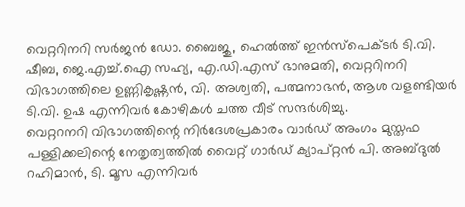വെറ്ററിനറി സർജൻ ഡോ. ബൈജു, ഹെൽത്ത് ഇൻസ്പെക്ടർ ടി.വി. ഷീബ, ജെ.എച്ച്.ഐ സഹ്യ, എ.ഡി.എസ് ഭാനുമതി, വെറ്ററിനറി വിഭാഗത്തിലെ ഉണ്ണികൃഷ്ണൻ, വി. അശ്വതി, പത്മനാഭൻ, ആശ വളണ്ടിയർ ടി.വി. ഉഷ എന്നിവർ കോഴികൾ ചത്ത വീട് സന്ദർശിച്ചു.
വെറ്ററനറി വിഭാഗത്തിന്റെ നിർദേശപ്രകാരം വാർഡ് അംഗം മുസ്തഫ പള്ളിക്കലിന്റെ നേതൃത്വത്തിൽ വൈറ്റ് ഗാർഡ് ക്യാപ്റ്റൻ പി. അബ്ദുൽ റഹിമാൻ, ടി. മൂസ എന്നിവർ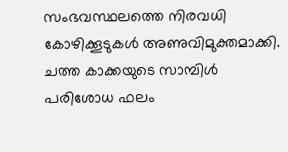സംഭവസ്ഥലത്തെ നിരവധി കോഴിക്കൂടുകൾ അണുവിമുക്തമാക്കി. ചത്ത കാക്കയുടെ സാമ്പിൾ പരിശോധ ഫലം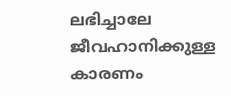ലഭിച്ചാലേ ജീവഹാനിക്കുള്ള കാരണം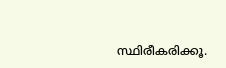സ്ഥിരീകരിക്കൂ.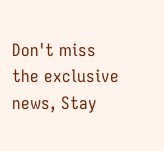Don't miss the exclusive news, Stay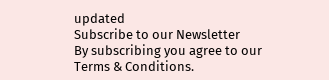updated
Subscribe to our Newsletter
By subscribing you agree to our Terms & Conditions.